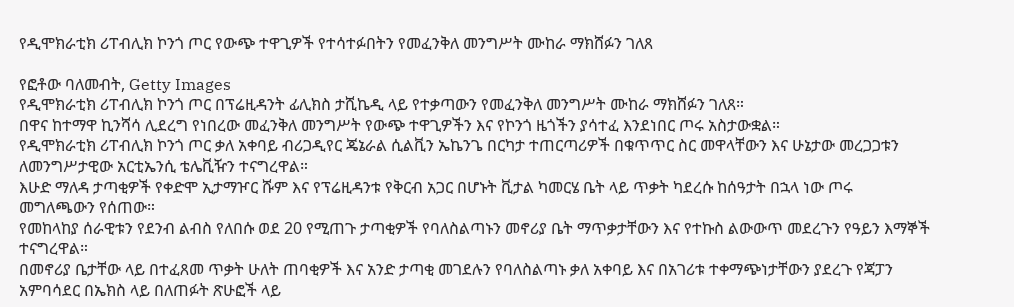የዲሞክራቲክ ሪፐብሊክ ኮንጎ ጦር የውጭ ተዋጊዎች የተሳተፉበትን የመፈንቅለ መንግሥት ሙከራ ማክሸፉን ገለጸ

የፎቶው ባለመብት, Getty Images
የዲሞክራቲክ ሪፐብሊክ ኮንጎ ጦር በፕሬዚዳንት ፊሊክስ ታሺኬዲ ላይ የተቃጣውን የመፈንቅለ መንግሥት ሙከራ ማክሸፉን ገለጸ።
በዋና ከተማዋ ኪንሻሳ ሊደረግ የነበረው መፈንቅለ መንግሥት የውጭ ተዋጊዎችን እና የኮንጎ ዜጎችን ያሳተፈ እንደነበር ጦሩ አስታውቋል።
የዲሞክራቲክ ሪፐብሊክ ኮንጎ ጦር ቃለ አቀባይ ብሪጋዲየር ጄኔራል ሲልቪን ኤኬንጌ በርካታ ተጠርጣሪዎች በቁጥጥር ስር መዋላቸውን እና ሁኔታው መረጋጋቱን ለመንግሥታዊው አርቲኤንሲ ቴሌቪዥን ተናግረዋል።
እሁድ ማለዳ ታጣቂዎች የቀድሞ ኢታማዦር ሹም እና የፕሬዚዳንቱ የቅርብ አጋር በሆኑት ቪታል ካመርሄ ቤት ላይ ጥቃት ካደረሱ ከሰዓታት በኋላ ነው ጦሩ መግለጫውን የሰጠው።
የመከላከያ ሰራዊቱን የደንብ ልብስ የለበሱ ወደ 20 የሚጠጉ ታጣቂዎች የባለስልጣኑን መኖሪያ ቤት ማጥቃታቸውን እና የተኩስ ልውውጥ መደረጉን የዓይን እማኞች ተናግረዋል።
በመኖሪያ ቤታቸው ላይ በተፈጸመ ጥቃት ሁለት ጠባቂዎች እና አንድ ታጣቂ መገደሉን የባለስልጣኑ ቃለ አቀባይ እና በአገሪቱ ተቀማጭነታቸውን ያደረጉ የጃፓን አምባሳደር በኤክስ ላይ በለጠፉት ጽሁፎች ላይ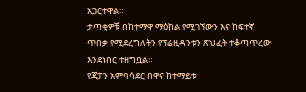አጋርተዋል።
ታጣቂዎቹ በከተማዋ ማዕከል የሚገኘውን እና ከፍተኛ ጥበቃ የሚደረግለትን የፕሬዚዳንቱን ጽህፈት ተቆጣጥረው እንደነበር ተዘግቧል።
የጃፓን አምባሳደር በዋና ከተማይቱ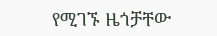የሚገኙ ዜጎቻቸው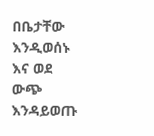በቤታቸው እንዲወሰኑ እና ወደ ውጭ እንዳይወጡ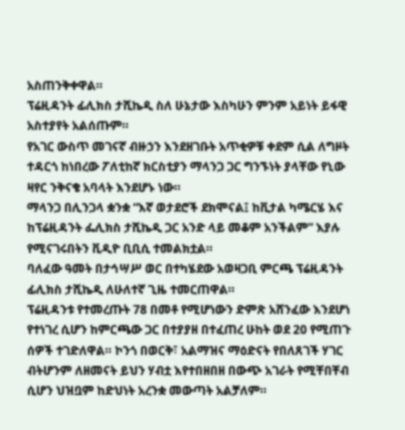አስጠንቅቀዋል።
ፕሬዚዳንት ፊሊክስ ታሺኬዲ ስለ ሁኔታው እስካሁን ምንም አይነት ይፋዊ አስተያየት አልሰጡም።
የአገር ውስጥ መገናኛ ብዙኃን እንደዘገቡት አጥቂዎቹ ቀደም ሲል ለግዞት ተዳርጎ ከነበረው ፖለቲከኛ ክርስቲያን ማላንጋ ጋር ግንኙነት ያላቸው የኒው ዛየር ንቅናቄ አባላት እንደሆኑ ነው።
ማላንጋ በሊንጋላ ቋንቋ “እኛ ወታደሮች ደክሞናል፤ ከቪታል ካሜርሄ እና ከፕሬዚዳንት ፌሊክስ ታሺኬዲ ጋር አንድ ላይ መቆም አንችልም” እያሉ የሚናገሩበትን ቪዲዮ ቢቢሲ ተመልክቷል።
ባለፈው ዓመት በታኅሣሥ ወር በተካሄደው አወዛጋቢ ምርጫ ፕሬዚዳንት ፊሊክስ ታሺኬዲ ለሁለተኛ ጊዜ ተመርጠዋል።
ፕሬዚዳንቱ የተመረጡት 78 በመቶ የሚሆነውን ድምጽ አሸንፈው እንደሆነ የተነገረ ሲሆን ከምርጫው ጋር በተያያዘ በተፈጠረ ሁከት ወደ 20 የሚጠጉ ሰዎች ተገድለዋል። ኮንጎ በወርቅ፣ አልማዝና ማዕድናት የበለጸገች ሃገር ብትሆንም ለዘመናት ይህን ሃብቷ እየተበዘበዘ በውጭ አገራት የሚቸበቸብ ሲሆን ህዝቧም ከድህነት አረንቋ መውጣት አልቻለም።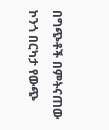በግጭቶች በምትናጠው ኮንጎ በርካታ የውጭ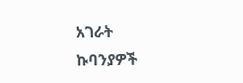አገራት ኩባንያዎች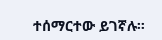ተሰማርተው ይገኛሉ።